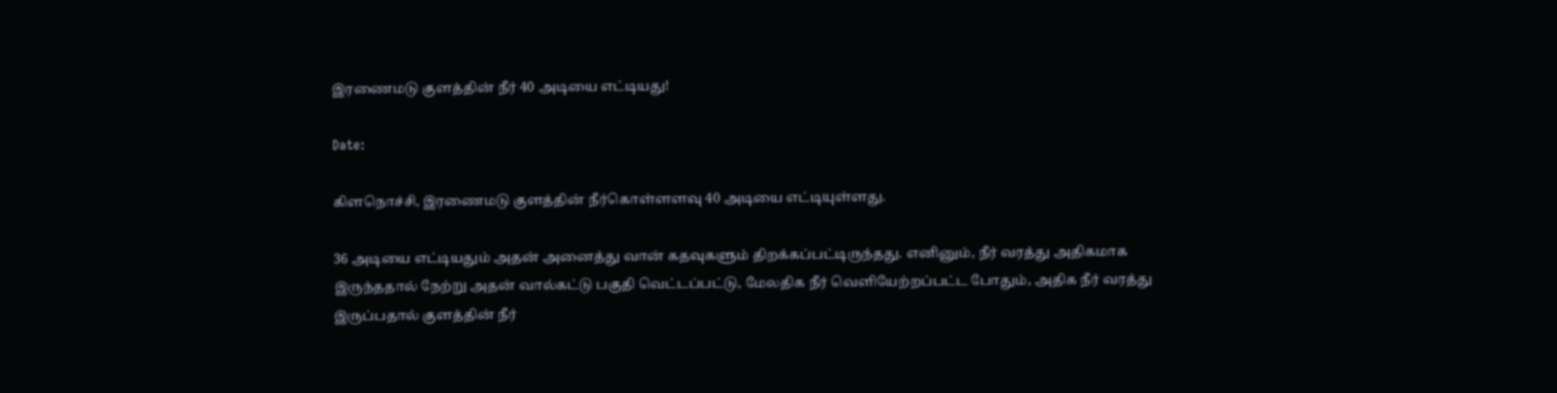இரணைமடு குளத்தின் நீர் 40 அடியை எட்டியது!

Date:

கிளநொச்சி, இரணைமடு குளத்தின் நீர்கொள்ளளவு 40 அடியை எட்டியுள்ளது.

36 அடியை எட்டியதும் அதன் அனைத்து வான் கதவுகளும் திறக்கப்பட்டிருந்தது. எனினும், நீர் வரத்து அதிகமாக இருந்ததால் நேற்று அதன் வால்கட்டு பகுதி வெட்டப்பட்டு, மேலதிக நீர் வெளியேற்றப்பட்ட போதும், அதிக நீர் வரத்து இருப்பதால் குளத்தின் நீர்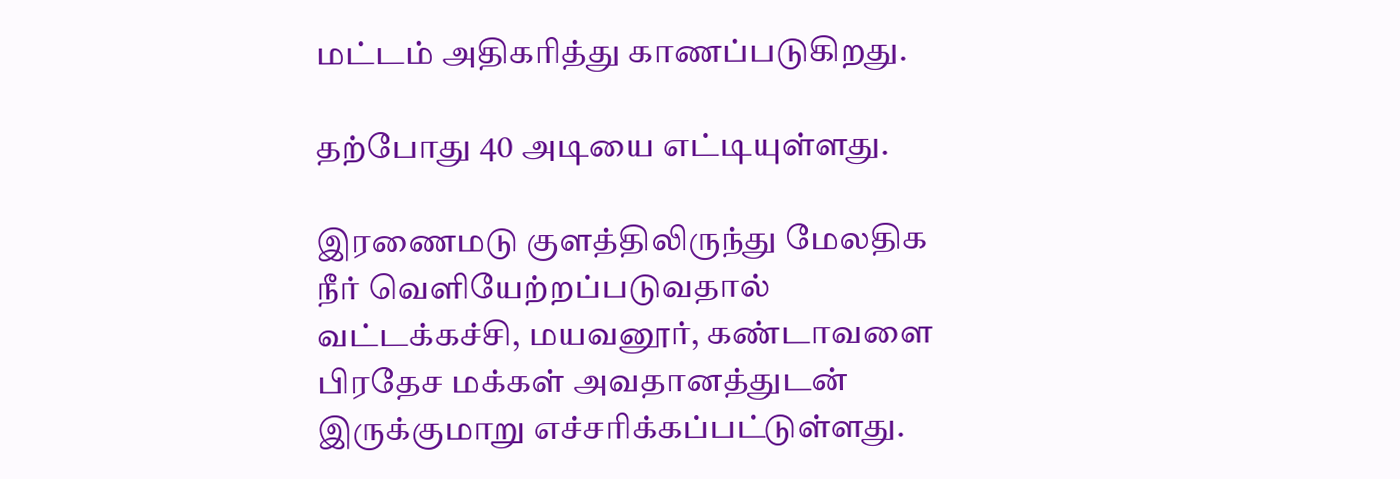மட்டம் அதிகரித்து காணப்படுகிறது.

தற்போது 40 அடியை எட்டியுள்ளது.

இரணைமடு குளத்திலிருந்து மேலதிக நீர் வெளியேற்றப்படுவதால் வட்டக்கச்சி, மயவனூர், கண்டாவளை பிரதேச மக்கள் அவதானத்துடன் இருக்குமாறு எச்சரிக்கப்பட்டுள்ளது.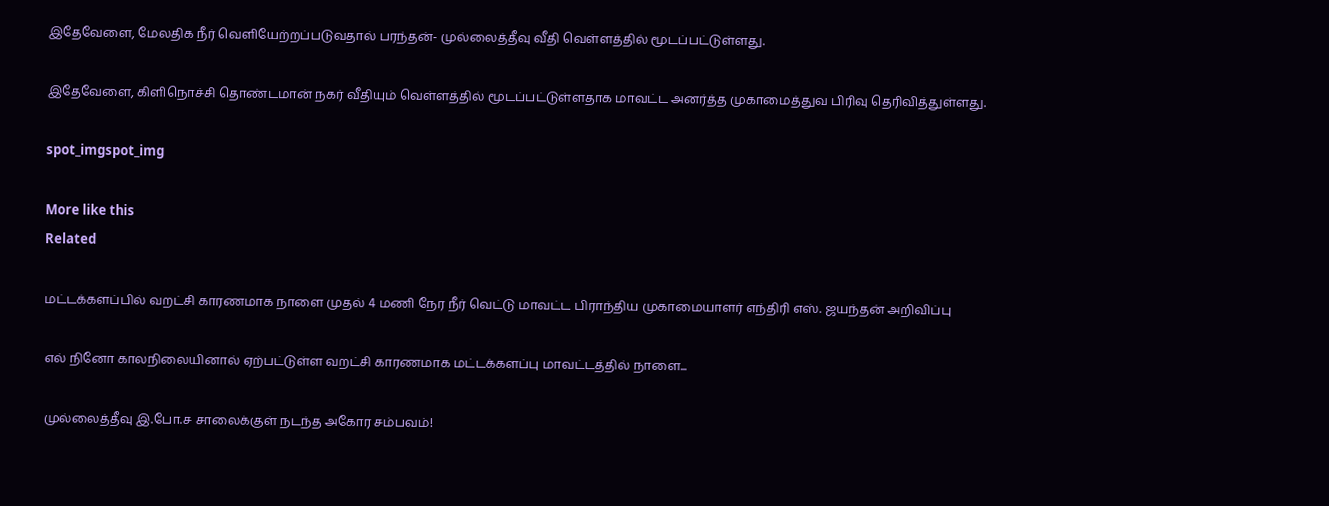இதேவேளை, மேலதிக நீர் வெளியேற்றப்படுவதால் பரந்தன்- முல்லைத்தீவு வீதி வெள்ளத்தில் மூடப்பட்டுள்ளது.

இதேவேளை, கிளிநொச்சி தொண்டமான் நகர் வீதியும் வெள்ளத்தில் மூடப்பட்டுள்ளதாக மாவட்ட அனர்த்த முகாமைத்துவ பிரிவு தெரிவித்துள்ளது.

spot_imgspot_img

More like this
Related

மட்டக்களப்பில் வறட்சி காரணமாக நாளை முதல் 4 மணி நேர நீர் வெட்டு மாவட்ட பிராந்திய முகாமையாளர் எந்திரி எஸ். ஜயந்தன் அறிவிப்பு

எல் நினோ காலநிலையினால் ஏற்பட்டுள்ள வறட்சி காரணமாக மட்டக்களப்பு மாவட்டத்தில் நாளை...

முல்லைத்தீவு இ.போ.ச சாலைக்குள் நடந்த அகோர சம்பவம்!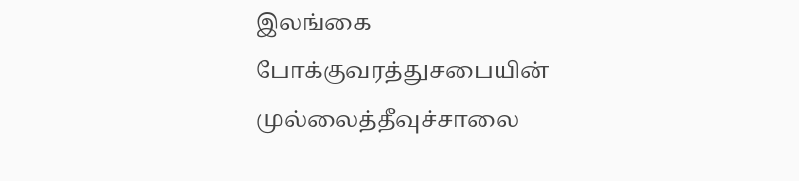இலங்கை போக்குவரத்துசபையின் முல்லைத்தீவுச்சாலை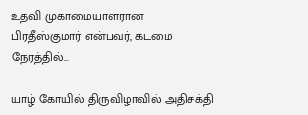உதவி முகாமையாளரான பிரதீஸ்குமார் என்பவர், கடமை நேரத்தில்...

யாழ் கோயில் திருவிழாவில் அதிசக்தி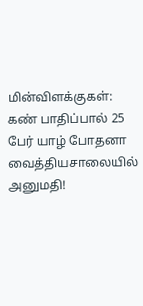மின்விளக்குகள்: கண் பாதிப்பால் 25 பேர் யாழ் போதனா வைத்தியசாலையில் அனுமதி!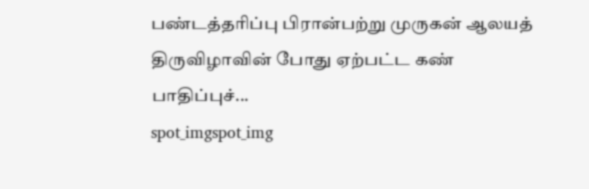பண்டத்தரிப்பு பிரான்பற்று முருகன் ஆலயத் திருவிழாவின் போது ஏற்பட்ட கண் பாதிப்புச்...
spot_imgspot_img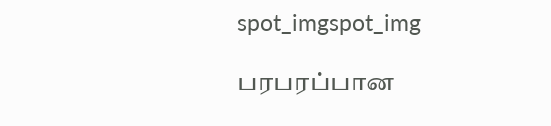spot_imgspot_img

பரபரப்பான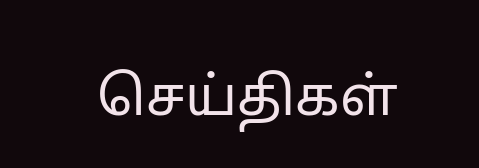செய்திகள்